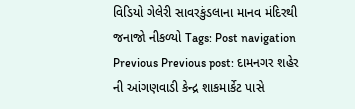વિડિયો ગેલેરી સાવરકુંડલાના માનવ મંદિરથી જનાજો નીકળ્યો Tags: Post navigation Previous Previous post: દામનગર શહેર ની આંગણવાડી કેન્દ્ર શાકમાર્કેટ પાસે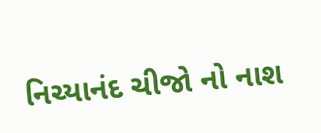નિચ્યાનંદ ચીજો નો નાશ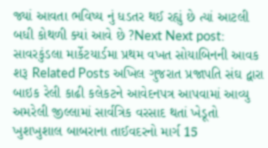જ્યાં આવતા ભવિષ્ય નું ધડતર થઈ રહ્યું છે ત્યાં આટલી બધી કોથળી ક્યાં આવે છે ?Next Next post: સાવરકુંડલા માર્કેટયાર્ડમા પ્રથમ વખત સોયાબિનની આવક શરૂ Related Posts અખિલ ગુજરાત પ્રજાપતિ સંઘ દ્વારા બાઇક રેલી કાઢી કલેકટને આવેદનપત્ર આપવામાં આવ્યુ અમરેલી જીલ્લામાં સાર્વત્રિક વરસાદ થતાં ખેડૂતો ખુશખુશાલ બાબરાના તાઈવદરનો માર્ગ 15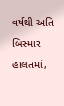વર્ષથી અતિ બિસ્માર હાલતમાં,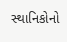સ્થાનિકોનો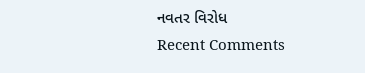નવતર વિરોધ
Recent Comments